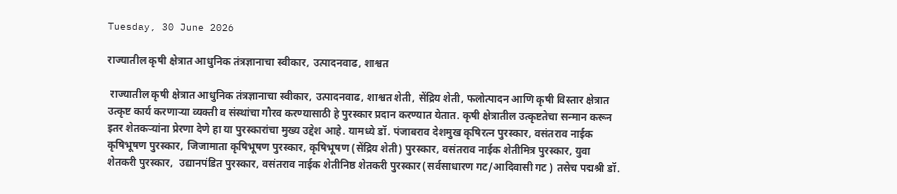Tuesday, 30 June 2026

राज्यातील कृषी क्षेत्रात आधुनिक तंत्रज्ञानाचा स्वीकार, उत्पादनवाढ, शाश्वत

 राज्यातील कृषी क्षेत्रात आधुनिक तंत्रज्ञानाचा स्वीकार, उत्पादनवाढ, शाश्वत शेती, सेंद्रिय शेती, फलोत्पादन आणि कृषी विस्तार क्षेत्रात उत्कृष्ट कार्य करणाऱ्या व्यक्ती व संस्थांचा गौरव करण्यासाठी हे पुरस्कार प्रदान करण्यात येतात. कृषी क्षेत्रातील उत्कृष्टतेचा सन्मान करून इतर शेतकऱ्यांना प्रेरणा देणे हा या पुरस्कारांचा मुख्य उद्देश आहे. यामध्ये डॉ. पंजाबराव देशमुख कृषिरत्न पुरस्कार, वसंतराव नाईक कृषिभूषण पुरस्कार, जिजामाता कृषिभूषण पुरस्कार, कृषिभूषण (सेंद्रिय शेती) पुरस्कार, वसंतराव नाईक शेतीमित्र पुरस्कार, युवा शेतकरी पुरस्कार,  उद्यानपंडित पुरस्कार, वसंतराव नाईक शेतीनिष्ठ शेतकरी पुरस्कार(सर्वसाधारण गट/आदिवासी गट ) तसेच पद्मश्री डॉ.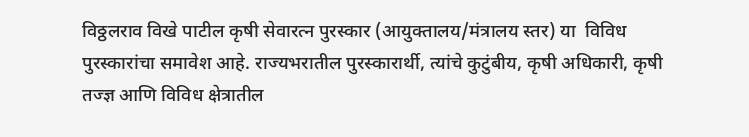विठ्ठलराव विखे पाटील कृषी सेवारत्न पुरस्कार (आयुक्तालय/मंत्रालय स्तर) या  विविध पुरस्कारांचा समावेश आहे. राज्यभरातील पुरस्कारार्थी, त्यांचे कुटुंबीय, कृषी अधिकारी, कृषी तज्ज्ञ आणि विविध क्षेत्रातील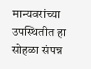मान्यवरांच्या उपस्थितीत हा सोहळा संपन्न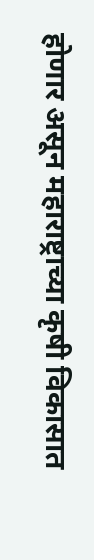होणार असून महाराष्ट्राच्या कृषी विकासात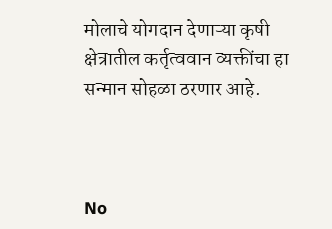मोलाचे योगदान देणाऱ्या कृषी क्षेत्रातील कर्तृत्ववान व्यक्तींचा हा सन्मान सोहळा ठरणार आहे.



No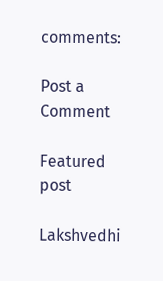comments:

Post a Comment

Featured post

Lakshvedhi